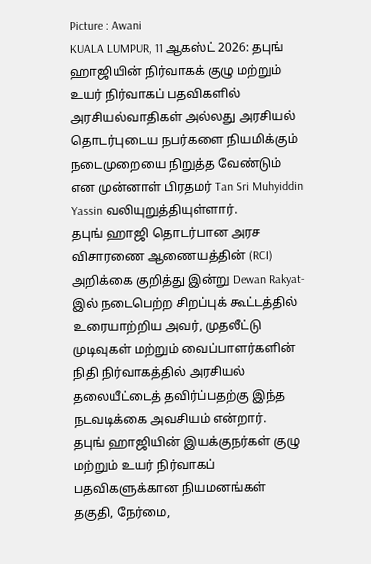Picture : Awani
KUALA LUMPUR, 11 ஆகஸ்ட் 2026: தபுங் ஹாஜியின் நிர்வாகக் குழு மற்றும் உயர் நிர்வாகப் பதவிகளில் அரசியல்வாதிகள் அல்லது அரசியல் தொடர்புடைய நபர்களை நியமிக்கும் நடைமுறையை நிறுத்த வேண்டும் என முன்னாள் பிரதமர் Tan Sri Muhyiddin Yassin வலியுறுத்தியுள்ளார்.
தபுங் ஹாஜி தொடர்பான அரச விசாரணை ஆணையத்தின் (RCI) அறிக்கை குறித்து இன்று Dewan Rakyat-இல் நடைபெற்ற சிறப்புக் கூட்டத்தில் உரையாற்றிய அவர், முதலீட்டு முடிவுகள் மற்றும் வைப்பாளர்களின் நிதி நிர்வாகத்தில் அரசியல் தலையீட்டைத் தவிர்ப்பதற்கு இந்த நடவடிக்கை அவசியம் என்றார்.
தபுங் ஹாஜியின் இயக்குநர்கள் குழு மற்றும் உயர் நிர்வாகப் பதவிகளுக்கான நியமனங்கள் தகுதி, நேர்மை,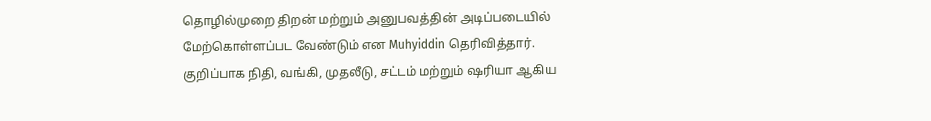தொழில்முறை திறன் மற்றும் அனுபவத்தின் அடிப்படையில் மேற்கொள்ளப்பட வேண்டும் என Muhyiddin தெரிவித்தார். குறிப்பாக நிதி, வங்கி, முதலீடு, சட்டம் மற்றும் ஷரியா ஆகிய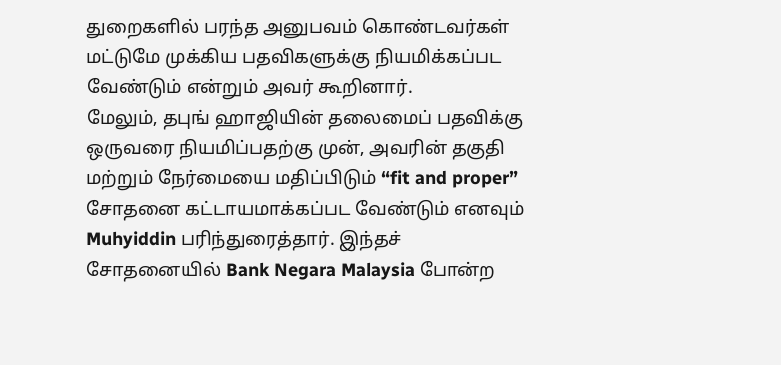துறைகளில் பரந்த அனுபவம் கொண்டவர்கள் மட்டுமே முக்கிய பதவிகளுக்கு நியமிக்கப்பட வேண்டும் என்றும் அவர் கூறினார்.
மேலும், தபுங் ஹாஜியின் தலைமைப் பதவிக்கு ஒருவரை நியமிப்பதற்கு முன், அவரின் தகுதி மற்றும் நேர்மையை மதிப்பிடும் “fit and proper” சோதனை கட்டாயமாக்கப்பட வேண்டும் எனவும் Muhyiddin பரிந்துரைத்தார். இந்தச் சோதனையில் Bank Negara Malaysia போன்ற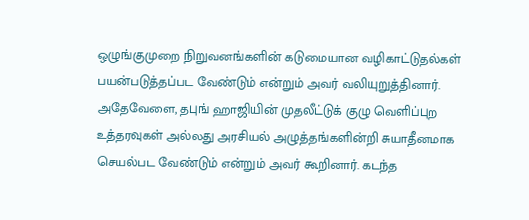ஒழுங்குமுறை நிறுவனங்களின் கடுமையான வழிகாட்டுதல்கள் பயன்படுத்தப்பட வேண்டும் என்றும் அவர் வலியுறுத்தினார்.
அதேவேளை, தபுங் ஹாஜியின் முதலீட்டுக் குழு வெளிப்புற உத்தரவுகள் அல்லது அரசியல் அழுத்தங்களின்றி சுயாதீனமாக செயல்பட வேண்டும் என்றும் அவர் கூறினார். கடந்த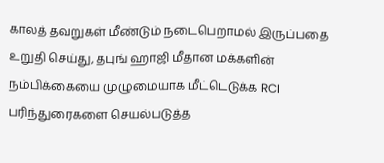காலத் தவறுகள் மீண்டும் நடைபெறாமல் இருப்பதை உறுதி செய்து, தபுங் ஹாஜி மீதான மக்களின் நம்பிக்கையை முழுமையாக மீட்டெடுக்க RCI பரிந்துரைகளை செயல்படுத்த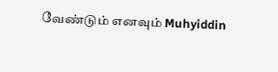வேண்டும் எனவும் Muhyiddin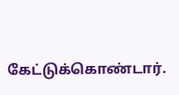கேட்டுக்கொண்டார்.